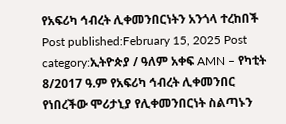የአፍሪካ ኅብረት ሊቀመንበርነትን አንጎላ ተረከበች Post published:February 15, 2025 Post category:ኢትዮጵያ / ዓለም አቀፍ AMN – የካቲት 8/2017 ዓ.ም የአፍሪካ ኅብረት ሊቀመንበር የነበረችው ሞሪታኒያ የሊቀመንበርነት ስልጣኑን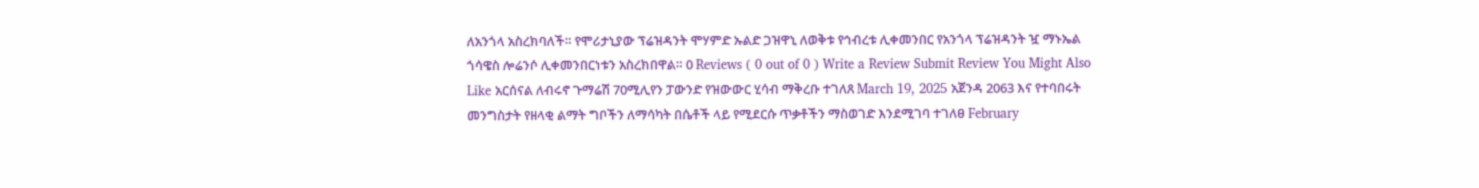ለአንጎላ አስረክባለች። የሞሪታኒያው ፕሬዝዳንት ሞሃምድ ኡልድ ጋዝዋኒ ለወቅቱ የኅብረቱ ሊቀመንበር የአንጎላ ፕሬዝዳንት ዧ ማኑኤል ጎሳዌስ ሎሬንሶ ሊቀመንበርነቱን አስረክበዋል። 0 Reviews ( 0 out of 0 ) Write a Review Submit Review You Might Also Like አርሰናል ለብሩኖ ጉማሬሽ 70ሚሊየን ፓውንድ የዝውውር ሂሳብ ማቅረቡ ተገለጸ March 19, 2025 አጀንዳ 2063 እና የተባበሩት መንግስታት የዘላቂ ልማት ግቦችን ለማሳካት በሴቶች ላይ የሚደርሱ ጥቃቶችን ማስወገድ እንደሚገባ ተገለፀ February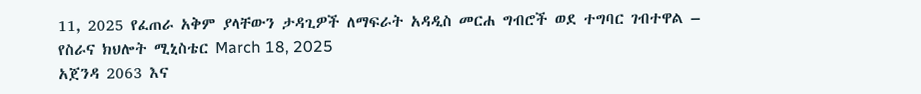11, 2025 የፈጠራ አቅም ያላቸውን ታዳጊዎች ለማፍራት አዳዲስ መርሐ ግብሮች ወደ ተግባር ገብተዋል – የስራና ክህሎት ሚኒስቴር March 18, 2025
አጀንዳ 2063 እና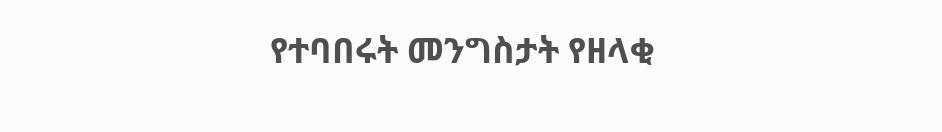የተባበሩት መንግስታት የዘላቂ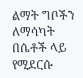ልማት ግቦችን ለማሳካት በሴቶች ላይ የሚደርሱ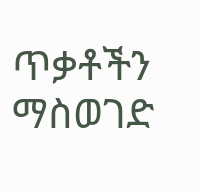ጥቃቶችን ማስወገድ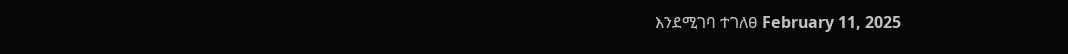እንደሚገባ ተገለፀ February 11, 2025